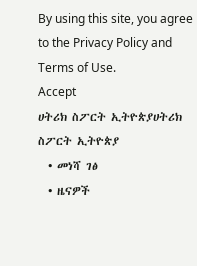By using this site, you agree to the Privacy Policy and Terms of Use.
Accept
ሀትሪክ ስፖርት ኢትዮጵያሀትሪክ ስፖርት ኢትዮጵያ
  • መነሻ ገፅ
  • ዜናዎች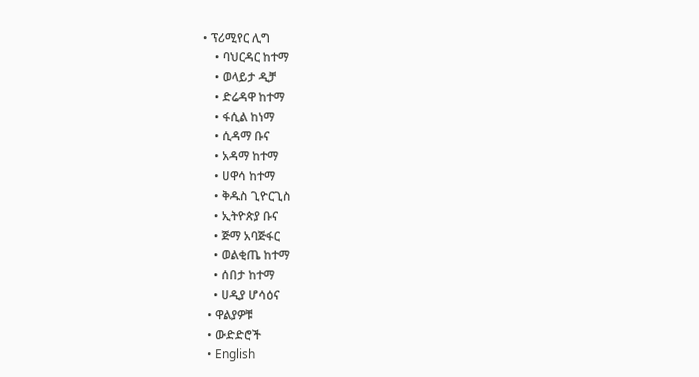• ፕሪሚየር ሊግ
    • ባህርዳር ከተማ
    • ወላይታ ዲቻ
    • ድሬዳዋ ከተማ
    • ፋሲል ከነማ
    • ሲዳማ ቡና
    • አዳማ ከተማ
    • ሀዋሳ ከተማ
    • ቅዱስ ጊዮርጊስ
    • ኢትዮጵያ ቡና
    • ጅማ አባጅፋር
    • ወልቂጤ ከተማ
    • ሰበታ ከተማ
    • ሀዲያ ሆሳዕና
  • ዋልያዎቹ
  • ውድድሮች
  • English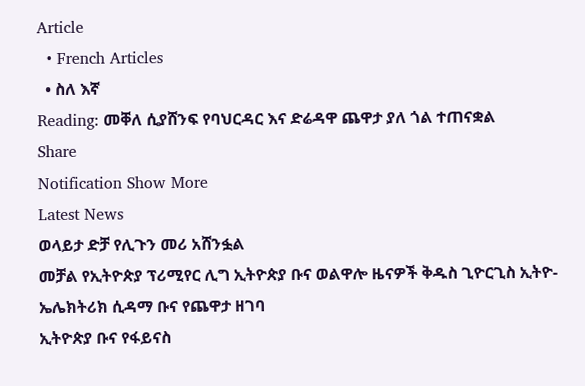Article
  • French Articles
  • ስለ እኛ
Reading: መቐለ ሲያሸንፍ የባህርዳር እና ድሬዳዋ ጨዋታ ያለ ጎል ተጠናቋል
Share
Notification Show More
Latest News
ወላይታ ድቻ የሊጉን መሪ አሸንፏል
መቻል የኢትዮጵያ ፕሪሚየር ሊግ ኢትዮጵያ ቡና ወልዋሎ ዜናዎች ቅዱስ ጊዮርጊስ ኢትዮ-ኤሌክትሪክ ሲዳማ ቡና የጨዋታ ዘገባ
ኢትዮጵያ ቡና የፋይናስ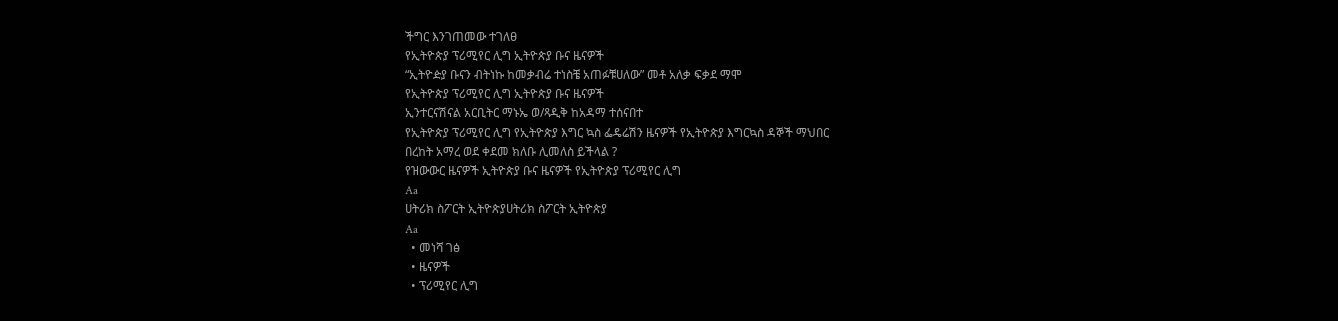ችግር እንገጠመው ተገለፀ
የኢትዮጵያ ፕሪሚየር ሊግ ኢትዮጵያ ቡና ዜናዎች
“ኢትዮዽያ ቡናን ብትነኩ ከመቃብሬ ተነስቼ አጠፉቹሀለው” መቶ አለቃ ፍቃደ ማሞ
የኢትዮጵያ ፕሪሚየር ሊግ ኢትዮጵያ ቡና ዜናዎች
ኢንተርናሽናል አርቢትር ማኑኤ ወ/ጻዲቅ ከአዳማ ተሰናበተ
የኢትዮጵያ ፕሪሚየር ሊግ የኢትዮጵያ እግር ኳስ ፌዴሬሽን ዜናዎች የኢትዮጵያ እግርኳስ ዳኞች ማህበር
በረከት አማረ ወደ ቀደመ ክለቡ ሊመለስ ይችላል ?
የዝውውር ዜናዎች ኢትዮጵያ ቡና ዜናዎች የኢትዮጵያ ፕሪሚየር ሊግ
Aa
ሀትሪክ ስፖርት ኢትዮጵያሀትሪክ ስፖርት ኢትዮጵያ
Aa
  • መነሻ ገፅ
  • ዜናዎች
  • ፕሪሚየር ሊግ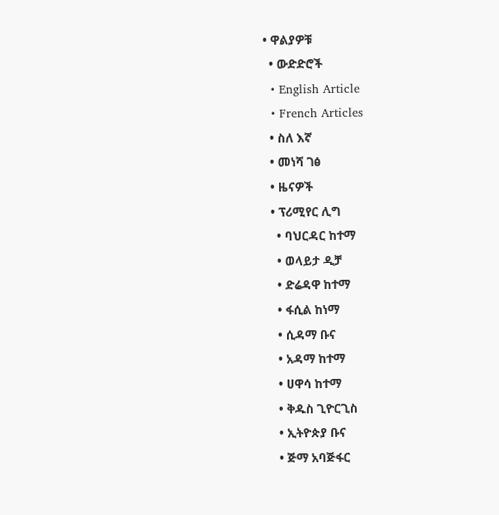• ዋልያዎቹ
  • ውድድሮች
  • English Article
  • French Articles
  • ስለ እኛ
  • መነሻ ገፅ
  • ዜናዎች
  • ፕሪሚየር ሊግ
    • ባህርዳር ከተማ
    • ወላይታ ዲቻ
    • ድሬዳዋ ከተማ
    • ፋሲል ከነማ
    • ሲዳማ ቡና
    • አዳማ ከተማ
    • ሀዋሳ ከተማ
    • ቅዱስ ጊዮርጊስ
    • ኢትዮጵያ ቡና
    • ጅማ አባጅፋር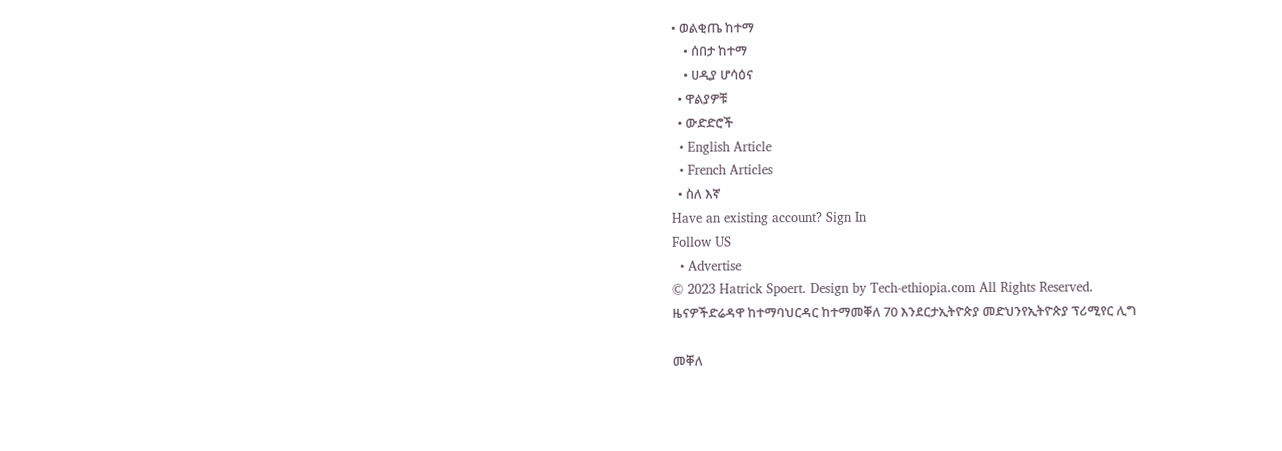• ወልቂጤ ከተማ
    • ሰበታ ከተማ
    • ሀዲያ ሆሳዕና
  • ዋልያዎቹ
  • ውድድሮች
  • English Article
  • French Articles
  • ስለ እኛ
Have an existing account? Sign In
Follow US
  • Advertise
© 2023 Hatrick Spoert. Design by Tech-ethiopia.com All Rights Reserved.
ዜናዎችድሬዳዋ ከተማባህርዳር ከተማመቐለ 70 እንደርታኢትዮጵያ መድህንየኢትዮጵያ ፕሪሚየር ሊግ

መቐለ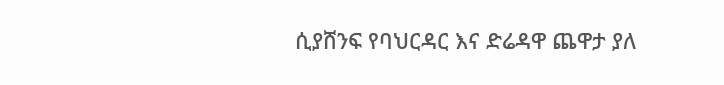ሲያሸንፍ የባህርዳር እና ድሬዳዋ ጨዋታ ያለ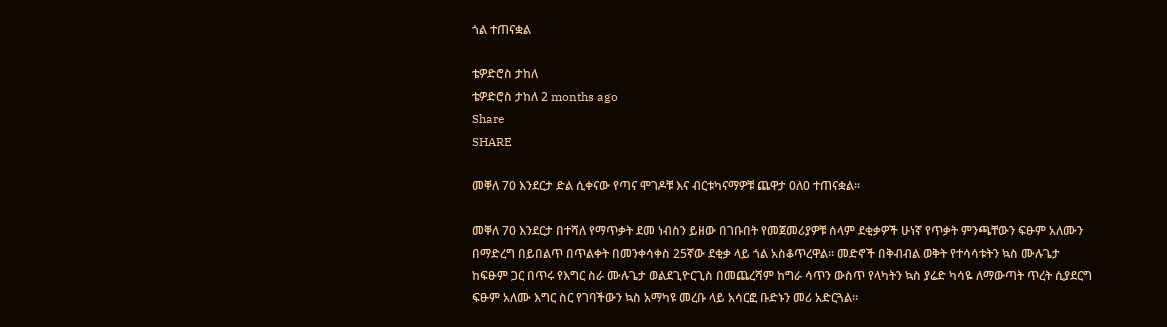ጎል ተጠናቋል

ቴዎድሮስ ታከለ
ቴዎድሮስ ታከለ 2 months ago
Share
SHARE

መቐለ 70 እንደርታ ድል ሲቀናው የጣና ሞገዶቹ እና ብርቱካናማዎቹ ጨዋታ 0ለ0 ተጠናቋል።

መቐለ 70 እንደርታ በተሻለ የማጥቃት ደመ ነብስን ይዘው በገቡበት የመጀመሪያዎቹ ሰላም ደቂቃዎች ሁነኛ የጥቃት ምንጫቸውን ፍፁም አለሙን በማድረግ በይበልጥ በጥልቀት በመንቀሳቀስ 25ኛው ደቂቃ ላይ ጎል አስቆጥረዋል። መድኖች በቅብብል ወቅት የተሳሳቱትን ኳስ ሙሉጌታ ከፍፁም ጋር በጥሩ የእግር ስራ ሙሉጌታ ወልደጊዮርጊስ በመጨረሻም ከግራ ሳጥን ውስጥ የላካትን ኳስ ያሬድ ካሳዬ ለማውጣት ጥረት ሲያደርግ ፍፁም አለሙ እግር ስር የገባችውን ኳስ አማካዩ መረቡ ላይ አሳርፎ ቡድኑን መሪ አድርጓል።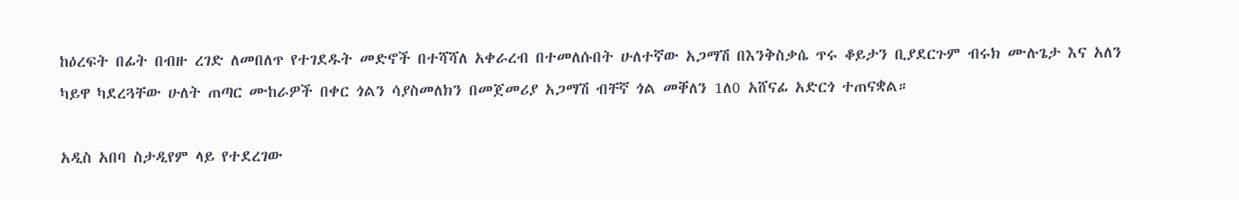ከዕረፍት በፊት በብዙ ረገድ ለመበለጥ የተገደዱት መድኖች በተሻሻለ አቀራረብ በተመለሱበት ሁለተኛው አጋማሽ በእንቅስቃሴ ጥሩ ቆይታን ቢያደርጉም ብሩክ ሙሉጌታ እና አለን ካይዋ ካደረጓቸው ሁለት ጠጣር ሙከራዎች በቀር ጎልን ሳያስመለክን በመጀመሪያ አጋማሽ ብቸኛ ጎል መቐለን 1ለ0 አሸናፊ አድርጎ ተጠናቋል።

አዲስ አበባ ስታዲየም ላይ የተደረገው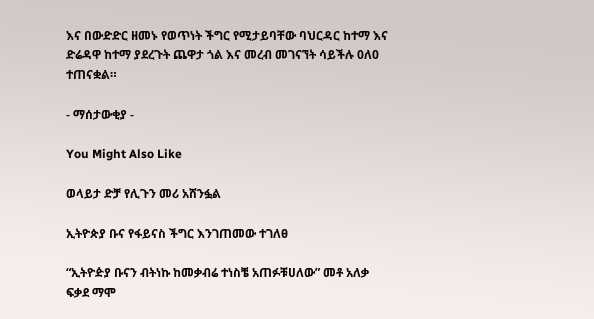እና በውድድር ዘመኑ የወጥነት ችግር የሚታይባቸው ባህርዳር ከተማ እና ድሬዳዋ ከተማ ያደረጉት ጨዋታ ጎል እና መረብ መገናኘት ሳይችሉ 0ለ0 ተጠናቋል።

- ማሰታውቂያ -

You Might Also Like

ወላይታ ድቻ የሊጉን መሪ አሸንፏል

ኢትዮጵያ ቡና የፋይናስ ችግር እንገጠመው ተገለፀ

“ኢትዮዽያ ቡናን ብትነኩ ከመቃብሬ ተነስቼ አጠፉቹሀለው” መቶ አለቃ ፍቃደ ማሞ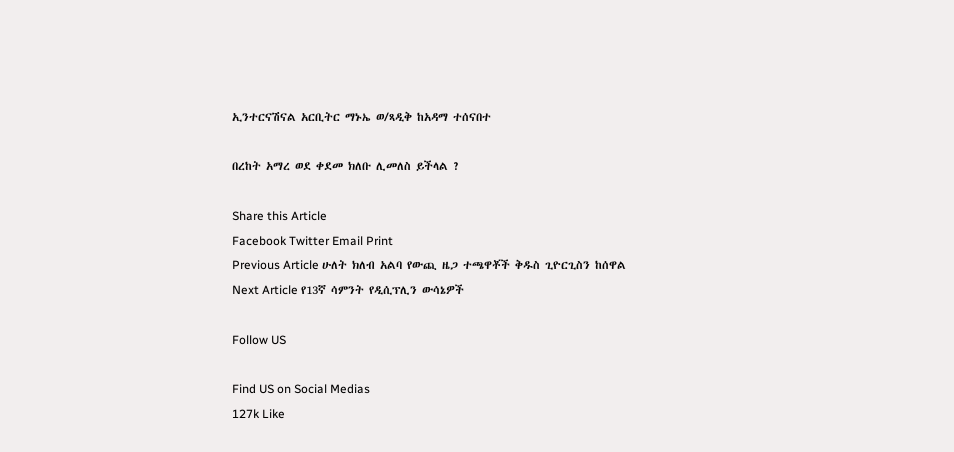ኢንተርናሽናል አርቢትር ማኑኤ ወ/ጻዲቅ ከአዳማ ተሰናበተ

በረከት አማረ ወደ ቀደመ ክለቡ ሊመለስ ይችላል ?

Share this Article
Facebook Twitter Email Print
Previous Article ሁለት ክለብ አልባ የውጪ ዜጋ ተጫዋቾች ቅዱስ ጊዮርጊስን ከሰዋል
Next Article የ13ኛ ሳምንት የዲሲፕሊን ውሳኔዎች

Follow US

Find US on Social Medias
127k Like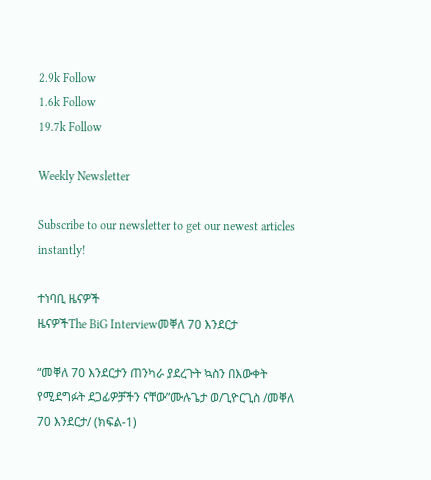2.9k Follow
1.6k Follow
19.7k Follow

Weekly Newsletter

Subscribe to our newsletter to get our newest articles instantly!

ተነባቢ ዜናዎች
ዜናዎችThe BiG Interviewመቐለ 70 እንደርታ

“መቐለ 70 እንደርታን ጠንካራ ያደረጉት ኳስን በእውቀት የሚደግፉት ደጋፊዎቻችን ናቸው”ሙሉጌታ ወ/ጊዮርጊስ /መቐለ 70 እንደርታ/ (ክፍል-1)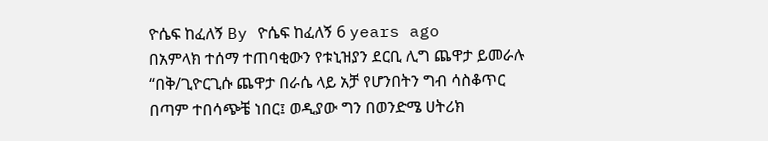ዮሴፍ ከፈለኝ By ዮሴፍ ከፈለኝ 6 years ago
በአምላክ ተሰማ ተጠባቂውን የቱኒዝያን ደርቢ ሊግ ጨዋታ ይመራሉ
“በቅ/ጊዮርጊሱ ጨዋታ በራሴ ላይ አቻ የሆንበትን ግብ ሳስቆጥር በጣም ተበሳጭቼ ነበር፤ ወዲያው ግን በወንድሜ ሀትሪክ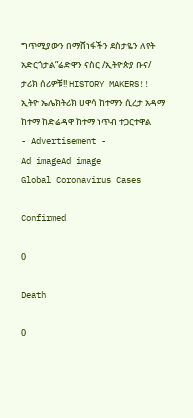ግጥሚያውን በማሸነፋችን ደስታዬን ለየት አድርጎታል”ሬድዋን ናስር /ኢትዮጵያ ቡና/
ታሪክ ሰሪዎቹ!! HISTORY MAKERS!!
ኢትዮ ኤሌክትሪክ ሀዋሳ ከተማን ሲረታ አዳማ ከተማ ከድሬዳዋ ከተማ ነጥብ ተጋርተዋል
- Advertisement -
Ad imageAd image
Global Coronavirus Cases

Confirmed

0

Death

0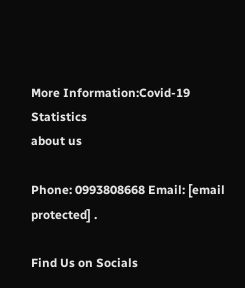More Information:Covid-19 Statistics
about us

Phone: 0993808668 Email: [email protected] .

Find Us on Socials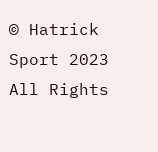© Hatrick Sport 2023 All Rights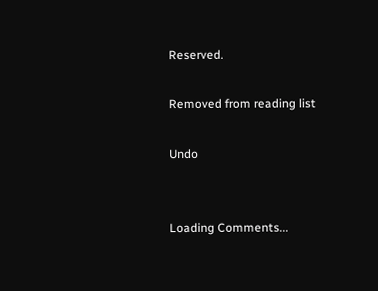Reserved.

Removed from reading list

Undo


Loading Comments...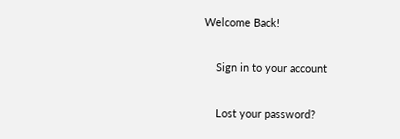Welcome Back!

    Sign in to your account

    Lost your password?